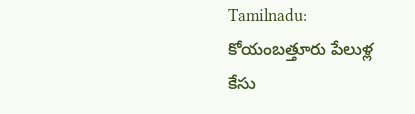Tamilnadu: కోయంబత్తూరు పేలుళ్ల కేసు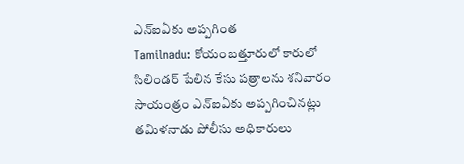ఎన్ఐఏకు అప్పగింత
Tamilnadu: కోయంబత్తూరులో కారులో సిలిండర్ పేలిన కేసు పత్రాలను శనివారం సాయంత్రం ఎన్ఐఏకు అప్పగించినట్లు తమిళనాడు పోలీసు అధికారులు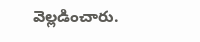వెల్లడించారు.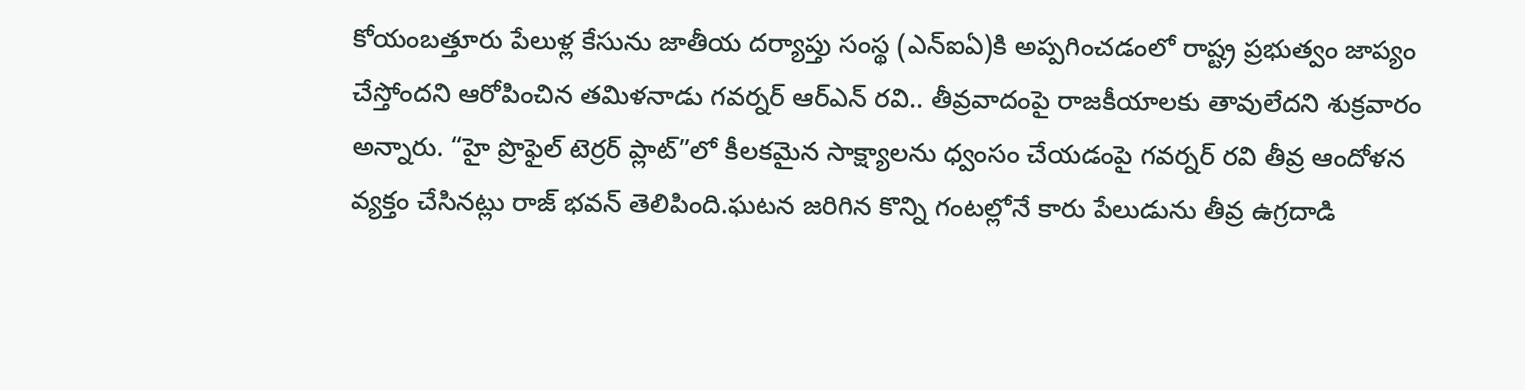కోయంబత్తూరు పేలుళ్ల కేసును జాతీయ దర్యాప్తు సంస్థ (ఎన్ఐఏ)కి అప్పగించడంలో రాష్ట్ర ప్రభుత్వం జాప్యం చేస్తోందని ఆరోపించిన తమిళనాడు గవర్నర్ ఆర్ఎన్ రవి.. తీవ్రవాదంపై రాజకీయాలకు తావులేదని శుక్రవారం అన్నారు. “హై ప్రొఫైల్ టెర్రర్ ప్లాట్”లో కీలకమైన సాక్ష్యాలను ధ్వంసం చేయడంపై గవర్నర్ రవి తీవ్ర ఆందోళన వ్యక్తం చేసినట్లు రాజ్ భవన్ తెలిపింది.ఘటన జరిగిన కొన్ని గంటల్లోనే కారు పేలుడును తీవ్ర ఉగ్రదాడి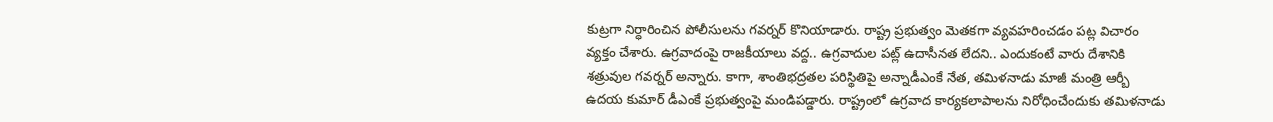కుట్రగా నిర్ధారించిన పోలీసులను గవర్నర్ కొనియాడారు. రాష్ట్ర ప్రభుత్వం మెతకగా వ్యవహరించడం పట్ల విచారం వ్యక్తం చేశారు. ఉగ్రవాదంపై రాజకీయాలు వద్ద.. ఉగ్రవాదుల పట్ల్ ఉదాసీనత లేదని.. ఎందుకంటే వారు దేశానికి శత్రువుల గవర్నర్ అన్నారు. కాగా, శాంతిభద్రతల పరిస్థితిపై అన్నాడీఎంకే నేత, తమిళనాడు మాజీ మంత్రి ఆర్బీ ఉదయ కుమార్ డీఎంకే ప్రభుత్వంపై మండిపడ్డారు. రాష్ట్రంలో ఉగ్రవాద కార్యకలాపాలను నిరోధించేందుకు తమిళనాడు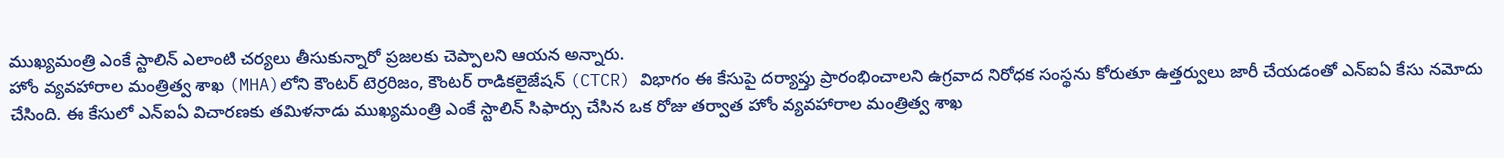ముఖ్యమంత్రి ఎంకే స్టాలిన్ ఎలాంటి చర్యలు తీసుకున్నారో ప్రజలకు చెప్పాలని ఆయన అన్నారు.
హోం వ్యవహారాల మంత్రిత్వ శాఖ (MHA)లోని కౌంటర్ టెర్రరిజం, కౌంటర్ రాడికలైజేషన్ (CTCR) విభాగం ఈ కేసుపై దర్యాప్తు ప్రారంభించాలని ఉగ్రవాద నిరోధక సంస్థను కోరుతూ ఉత్తర్వులు జారీ చేయడంతో ఎన్ఐఏ కేసు నమోదు చేసింది. ఈ కేసులో ఎన్ఐఏ విచారణకు తమిళనాడు ముఖ్యమంత్రి ఎంకే స్టాలిన్ సిఫార్సు చేసిన ఒక రోజు తర్వాత హోం వ్యవహారాల మంత్రిత్వ శాఖ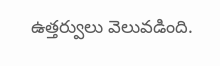ఉత్తర్వులు వెలువడింది.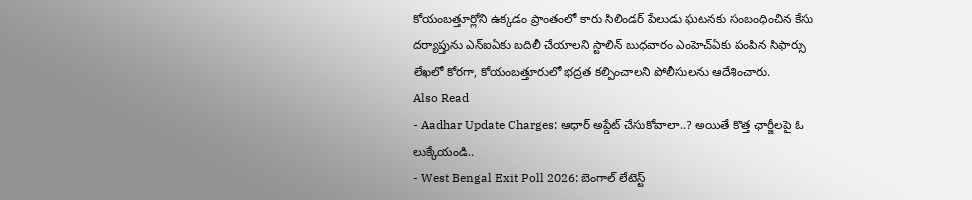కోయంబత్తూర్లోని ఉక్కడం ప్రాంతంలో కారు సిలిండర్ పేలుడు ఘటనకు సంబంధించిన కేసు దర్యాప్తును ఎన్ఐఏకు బదిలీ చేయాలని స్టాలిన్ బుధవారం ఎంహెచ్ఏకు పంపిన సిఫార్సు లేఖలో కోరగా, కోయంబత్తూరులో భద్రత కల్పించాలని పోలీసులను ఆదేశించారు.
Also Read
- Aadhar Update Charges: ఆధార్ అప్డేట్ చేసుకోవాలా..? అయితే కొత్త ఛార్జీలపై ఓ లుక్కేయండి..
- West Bengal Exit Poll 2026: బెంగాల్ లేటెస్ట్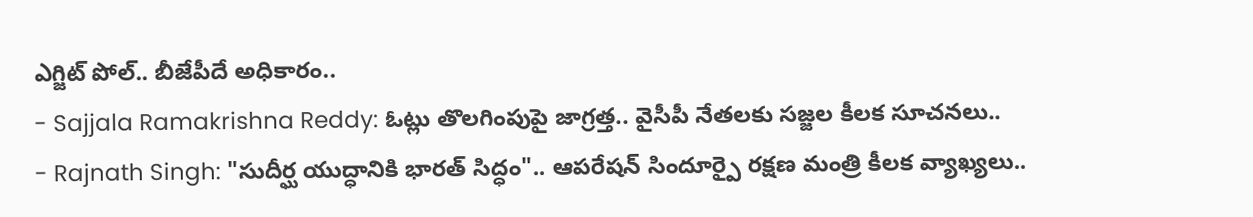ఎగ్జిట్ పోల్.. బీజేపీదే అధికారం..
- Sajjala Ramakrishna Reddy: ఓట్లు తొలగింపుపై జాగ్రత్త.. వైసీపీ నేతలకు సజ్జల కీలక సూచనలు..
- Rajnath Singh: "సుదీర్ఘ యుద్ధానికి భారత్ సిద్ధం".. ఆపరేషన్ సిందూర్పై రక్షణ మంత్రి కీలక వ్యాఖ్యలు..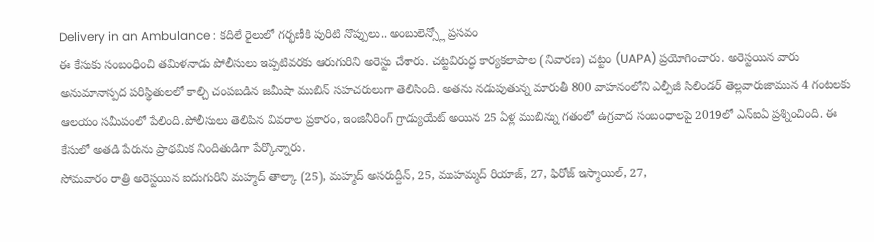Delivery in an Ambulance : కదిలే రైలులో గర్భణీకి పురిటి నొప్పులు.. అంబులెన్స్లో ప్రసవం
ఈ కేసుకు సంబంధించి తమిళనాడు పోలీసులు ఇప్పటివరకు ఆరుగురిని అరెస్టు చేశారు. చట్టవిరుద్ధ కార్యకలాపాల (నివారణ) చట్టం (UAPA) ప్రయోగించారు. అరెస్టయిన వారు అనుమానాస్పద పరిస్థితులలో కాల్చి చంపబడిన జమీషా ముబిన్ సహచరులుగా తెలిసింది. అతను నడుపుతున్న మారుతీ 800 వాహనంలోని ఎల్పీజీ సిలిండర్ తెల్లవారుజామున 4 గంటలకు ఆలయం సమీపంలో పేలింది.పోలీసులు తెలిపిన వివరాల ప్రకారం, ఇంజినీరింగ్ గ్రాడ్యుయేట్ అయిన 25 ఏళ్ల ముబిన్ను గతంలో ఉగ్రవాద సంబంధాలపై 2019లో ఎన్ఐఏ ప్రశ్నించింది. ఈ కేసులో అతడి పేరును ప్రాథమిక నిందితుడిగా పేర్కొన్నారు.
సోమవారం రాత్రి అరెస్టయిన ఐదుగురిని మహ్మద్ తాల్కా (25), మహ్మద్ అసరుద్దీన్, 25, ముహమ్మద్ రియాజ్, 27, ఫిరోజ్ ఇస్మాయిల్, 27,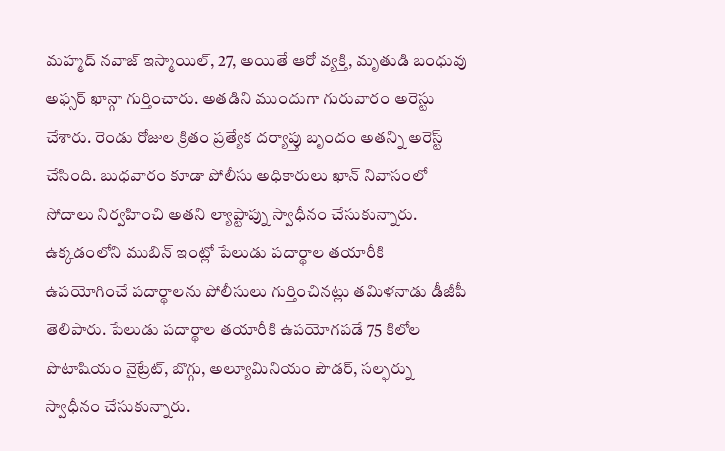మహ్మద్ నవాజ్ ఇస్మాయిల్, 27, అయితే ఆరో వ్యక్తి, మృతుడి బంధువు అఫ్సర్ ఖాన్గా గుర్తించారు. అతడిని ముందుగా గురువారం అరెస్టు చేశారు. రెండు రోజుల క్రితం ప్రత్యేక దర్యాప్తు బృందం అతన్ని అరెస్ట్ చేసింది. బుధవారం కూడా పోలీసు అధికారులు ఖాన్ నివాసంలో సోదాలు నిర్వహించి అతని ల్యాప్టాప్ను స్వాధీనం చేసుకున్నారు. ఉక్కడంలోని ముబిన్ ఇంట్లో పేలుడు పదార్థాల తయారీకి ఉపయోగించే పదార్థాలను పోలీసులు గుర్తించినట్లు తమిళనాడు డీజీపీ తెలిపారు. పేలుడు పదార్థాల తయారీకి ఉపయోగపడే 75 కిలోల పొటాషియం నైట్రేట్, బొగ్గు, అల్యూమినియం పౌడర్, సల్ఫర్ను స్వాధీనం చేసుకున్నారు.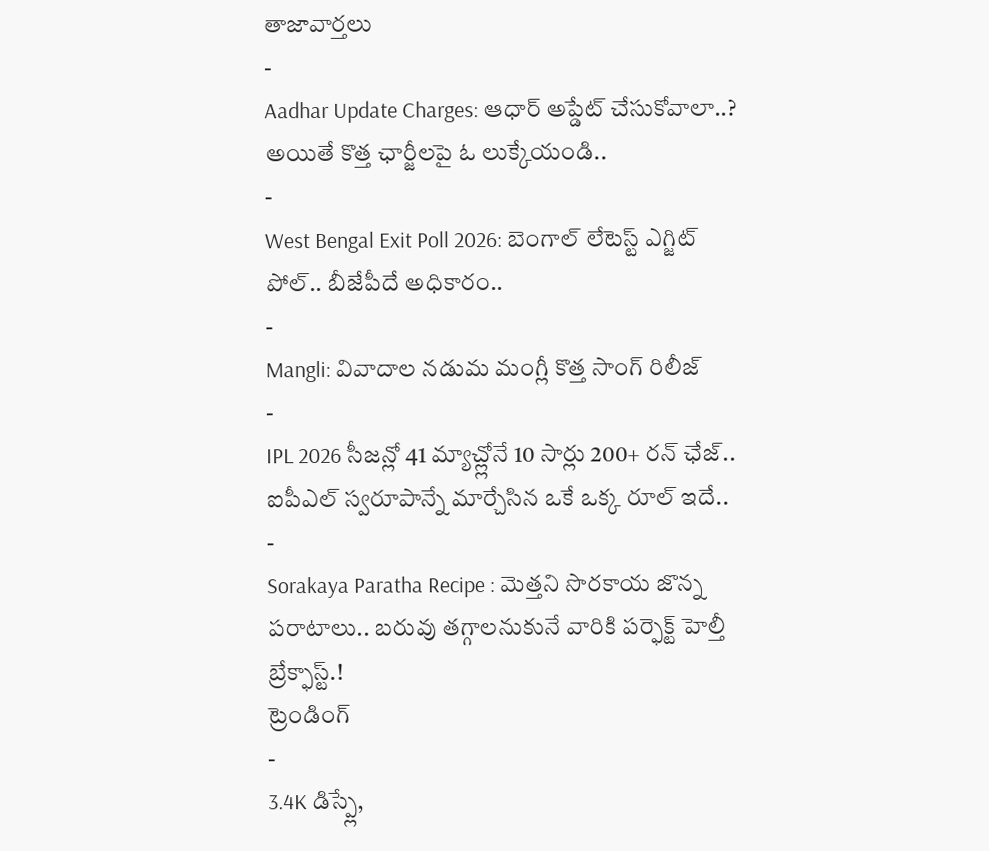తాజావార్తలు
-
Aadhar Update Charges: ఆధార్ అప్డేట్ చేసుకోవాలా..? అయితే కొత్త ఛార్జీలపై ఓ లుక్కేయండి..
-
West Bengal Exit Poll 2026: బెంగాల్ లేటెస్ట్ ఎగ్జిట్ పోల్.. బీజేపీదే అధికారం..
-
Mangli: వివాదాల నడుమ మంగ్లీ కొత్త సాంగ్ రిలీజ్
-
IPL 2026 సీజన్లో 41 మ్యాచ్ల్లోనే 10 సార్లు 200+ రన్ ఛేజ్.. ఐపీఎల్ స్వరూపాన్నే మార్చేసిన ఒకే ఒక్క రూల్ ఇదే..
-
Sorakaya Paratha Recipe : మెత్తని సొరకాయ జొన్న పరాటాలు.. బరువు తగ్గాలనుకునే వారికి పర్ఫెక్ట్ హెల్తీ బ్రేక్ఫాస్ట్.!
ట్రెండింగ్
-
3.4K డిస్ప్లే,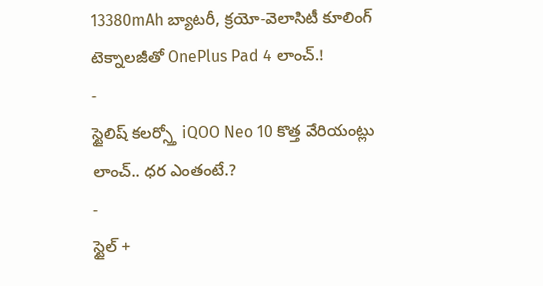13380mAh బ్యాటరీ, క్రయో-వెలాసిటీ కూలింగ్ టెక్నాలజీతో OnePlus Pad 4 లాంచ్.!
-
స్టైలిష్ కలర్స్తో iQOO Neo 10 కొత్త వేరియంట్లు లాంచ్.. ధర ఎంతంటే.?
-
స్టైల్ +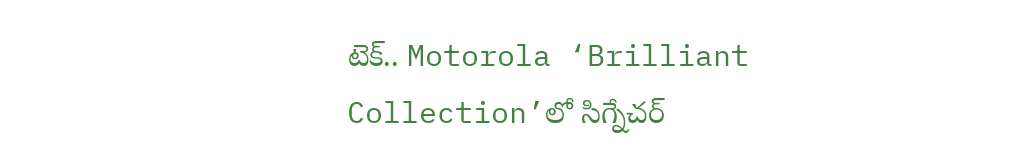టెక్.. Motorola ‘Brilliant Collection’లో సిగ్నేచర్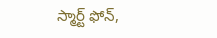స్మార్ట్ ఫోన్,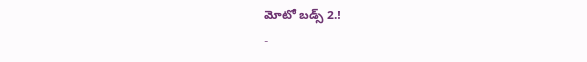మోటో బడ్స్ 2.!
-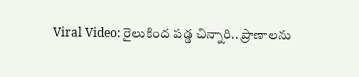Viral Video: రైలుకింద పడ్డ చిన్నారి.. ప్రాణాలను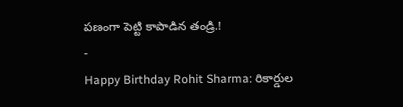పణంగా పెట్టి కాపాడిన తండ్రి.!
-
Happy Birthday Rohit Sharma: రికార్డుల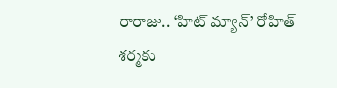రారాజు.. ‘హిట్ మ్యాన్’ రోహిత్ శర్మకు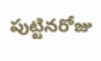పుట్టినరోజు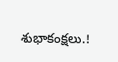శుభాకంక్షలు.!